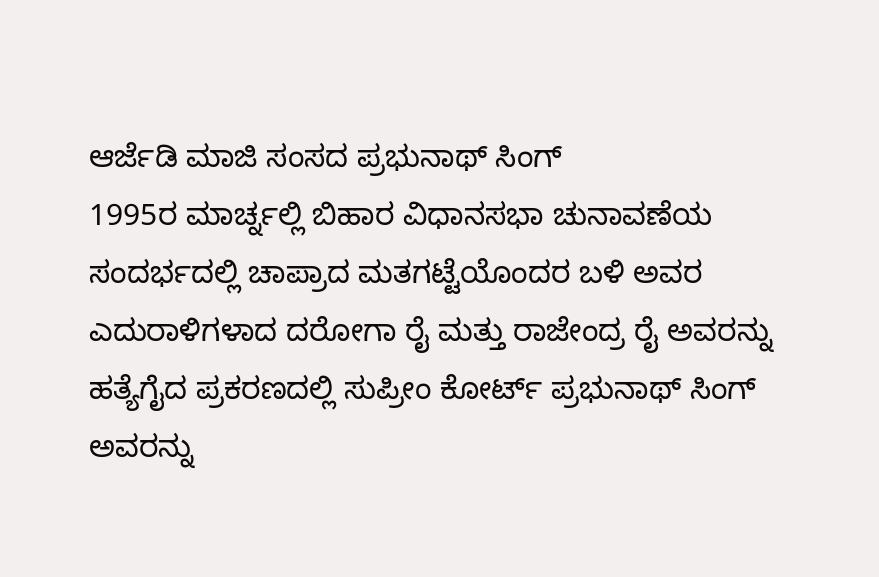ಆರ್ಜೆಡಿ ಮಾಜಿ ಸಂಸದ ಪ್ರಭುನಾಥ್ ಸಿಂಗ್
1995ರ ಮಾರ್ಚ್ನಲ್ಲಿ ಬಿಹಾರ ವಿಧಾನಸಭಾ ಚುನಾವಣೆಯ ಸಂದರ್ಭದಲ್ಲಿ ಚಾಪ್ರಾದ ಮತಗಟ್ಟೆಯೊಂದರ ಬಳಿ ಅವರ ಎದುರಾಳಿಗಳಾದ ದರೋಗಾ ರೈ ಮತ್ತು ರಾಜೇಂದ್ರ ರೈ ಅವರನ್ನು ಹತ್ಯೆಗೈದ ಪ್ರಕರಣದಲ್ಲಿ ಸುಪ್ರೀಂ ಕೋರ್ಟ್ ಪ್ರಭುನಾಥ್ ಸಿಂಗ್ ಅವರನ್ನು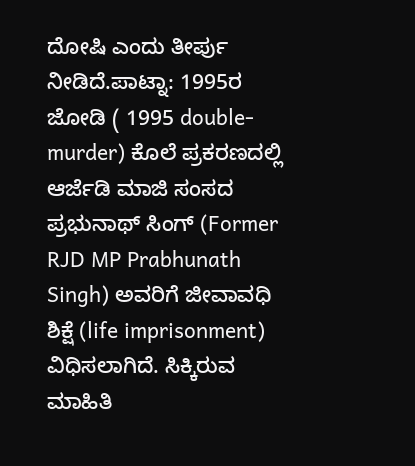ದೋಷಿ ಎಂದು ತೀರ್ಪು ನೀಡಿದೆ.ಪಾಟ್ನಾ: 1995ರ ಜೋಡಿ ( 1995 double-murder) ಕೊಲೆ ಪ್ರಕರಣದಲ್ಲಿ ಆರ್ಜೆಡಿ ಮಾಜಿ ಸಂಸದ ಪ್ರಭುನಾಥ್ ಸಿಂಗ್ (Former RJD MP Prabhunath Singh) ಅವರಿಗೆ ಜೀವಾವಧಿ ಶಿಕ್ಷೆ (life imprisonment) ವಿಧಿಸಲಾಗಿದೆ. ಸಿಕ್ಕಿರುವ ಮಾಹಿತಿ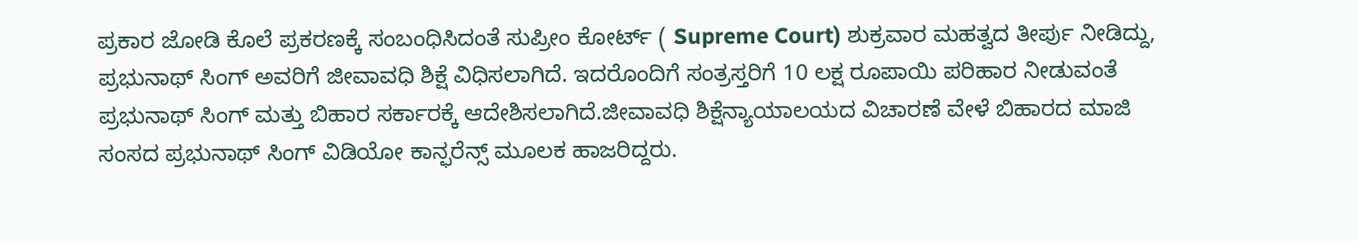ಪ್ರಕಾರ ಜೋಡಿ ಕೊಲೆ ಪ್ರಕರಣಕ್ಕೆ ಸಂಬಂಧಿಸಿದಂತೆ ಸುಪ್ರೀಂ ಕೋರ್ಟ್ ( Supreme Court) ಶುಕ್ರವಾರ ಮಹತ್ವದ ತೀರ್ಪು ನೀಡಿದ್ದು, ಪ್ರಭುನಾಥ್ ಸಿಂಗ್ ಅವರಿಗೆ ಜೀವಾವಧಿ ಶಿಕ್ಷೆ ವಿಧಿಸಲಾಗಿದೆ. ಇದರೊಂದಿಗೆ ಸಂತ್ರಸ್ತರಿಗೆ 10 ಲಕ್ಷ ರೂಪಾಯಿ ಪರಿಹಾರ ನೀಡುವಂತೆ ಪ್ರಭುನಾಥ್ ಸಿಂಗ್ ಮತ್ತು ಬಿಹಾರ ಸರ್ಕಾರಕ್ಕೆ ಆದೇಶಿಸಲಾಗಿದೆ.ಜೀವಾವಧಿ ಶಿಕ್ಷೆನ್ಯಾಯಾಲಯದ ವಿಚಾರಣೆ ವೇಳೆ ಬಿಹಾರದ ಮಾಜಿ ಸಂಸದ ಪ್ರಭುನಾಥ್ ಸಿಂಗ್ ವಿಡಿಯೋ ಕಾನ್ಫರೆನ್ಸ್ ಮೂಲಕ ಹಾಜರಿದ್ದರು.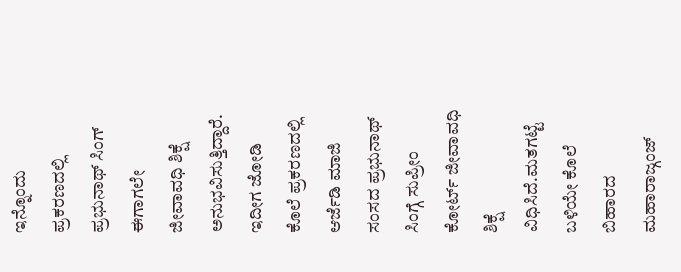ಇನ್ನೊಂದು ಪ್ರಕರಣದಲ್ಲಿ ಪ್ರಭುನಾಥ್ ಸಿಂಗ್ ಈಗಾಗಲೇ ಜೀವಾವಧಿ ಶಿಕ್ಷೆ ಅನುಭವಿಸುತ್ತಿದ್ದಾರೆ. ಇದೀಗ ಜೋಡಿ ಕೊಲೆ ಪ್ರಕರಣದಲ್ಲಿ ಆರ್ಜೆಡಿ ಮಾಜಿ ಸಂಸದ ಪ್ರಭುನಾಥ್ ಸಿಂಗ್ಗೆ ಸುಪ್ರೀಂ ಕೋರ್ಟ್ ಜೀವಾವಧಿ ಶಿಕ್ಷೆ ವಿಧಿಸಿದೆ.ಮತಗಟ್ಟೆ ಬಳಿಯೇ ಕೊಲೆ ಬಿಹಾರದ ಮಹಾರಾಜ್ಗಂಜ್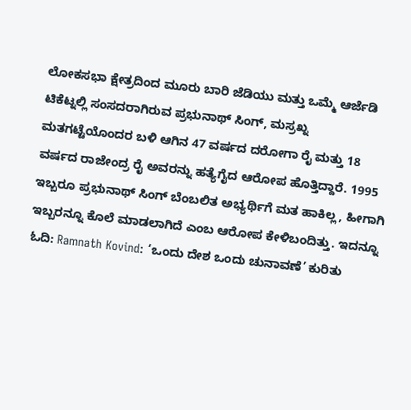ಲೋಕಸಭಾ ಕ್ಷೇತ್ರದಿಂದ ಮೂರು ಬಾರಿ ಜೆಡಿಯು ಮತ್ತು ಒಮ್ಮೆ ಆರ್ಜೆಡಿ ಟಿಕೆಟ್ನಲ್ಲಿ ಸಂಸದರಾಗಿರುವ ಪ್ರಭುನಾಥ್ ಸಿಂಗ್, ಮಸ್ರಖ್ನ ಮತಗಟ್ಟೆಯೊಂದರ ಬಳಿ ಆಗಿನ 47 ವರ್ಷದ ದರೋಗಾ ರೈ ಮತ್ತು 18 ವರ್ಷದ ರಾಜೇಂದ್ರ ರೈ ಅವರನ್ನು ಹತ್ಯೆಗೈದ ಆರೋಪ ಹೊತ್ತಿದ್ದಾರೆ. 1995 ಇಬ್ಬರೂ ಪ್ರಭುನಾಥ್ ಸಿಂಗ್ ಬೆಂಬಲಿತ ಅಭ್ಯರ್ಥಿಗೆ ಮತ ಹಾಕಿಲ್ಲ, ಹೀಗಾಗಿ ಇಬ್ಬರನ್ನೂ ಕೊಲೆ ಮಾಡಲಾಗಿದೆ ಎಂಬ ಆರೋಪ ಕೇಳಿಬಂದಿತ್ತು. ಇದನ್ನೂ ಓದಿ: Ramnath Kovind: ‘ಒಂದು ದೇಶ ಒಂದು ಚುನಾವಣೆ’ ಕುರಿತು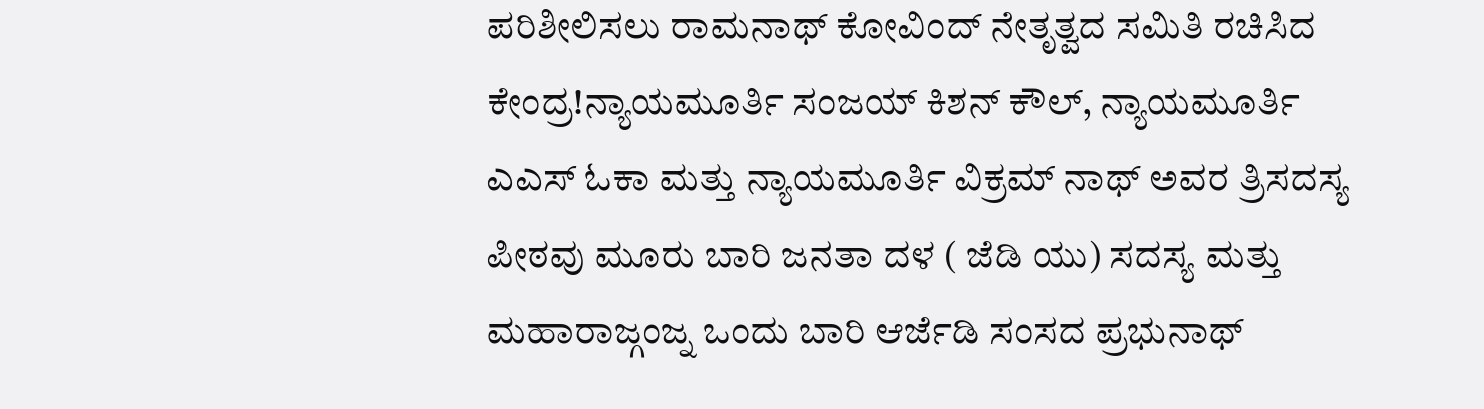ಪರಿಶೀಲಿಸಲು ರಾಮನಾಥ್ ಕೋವಿಂದ್ ನೇತೃತ್ವದ ಸಮಿತಿ ರಚಿಸಿದ ಕೇಂದ್ರ!ನ್ಯಾಯಮೂರ್ತಿ ಸಂಜಯ್ ಕಿಶನ್ ಕೌಲ್, ನ್ಯಾಯಮೂರ್ತಿ ಎಎಸ್ ಓಕಾ ಮತ್ತು ನ್ಯಾಯಮೂರ್ತಿ ವಿಕ್ರಮ್ ನಾಥ್ ಅವರ ತ್ರಿಸದಸ್ಯ ಪೀಠವು ಮೂರು ಬಾರಿ ಜನತಾ ದಳ ( ಜೆಡಿ ಯು) ಸದಸ್ಯ ಮತ್ತು ಮಹಾರಾಜ್ಗಂಜ್ನ ಒಂದು ಬಾರಿ ಆರ್ಜೆಡಿ ಸಂಸದ ಪ್ರಭುನಾಥ್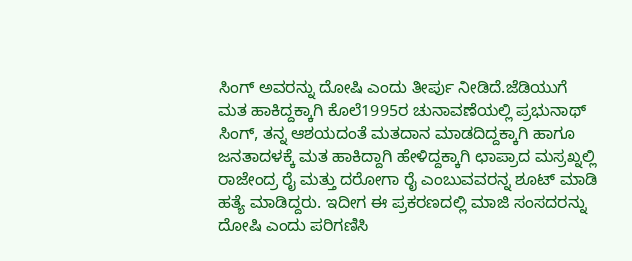ಸಿಂಗ್ ಅವರನ್ನು ದೋಷಿ ಎಂದು ತೀರ್ಪು ನೀಡಿದೆ.ಜೆಡಿಯುಗೆ ಮತ ಹಾಕಿದ್ದಕ್ಕಾಗಿ ಕೊಲೆ1995ರ ಚುನಾವಣೆಯಲ್ಲಿ ಪ್ರಭುನಾಥ್ ಸಿಂಗ್, ತನ್ನ ಆಶಯದಂತೆ ಮತದಾನ ಮಾಡದಿದ್ದಕ್ಕಾಗಿ ಹಾಗೂ ಜನತಾದಳಕ್ಕೆ ಮತ ಹಾಕಿದ್ದಾಗಿ ಹೇಳಿದ್ದಕ್ಕಾಗಿ ಛಾಪ್ರಾದ ಮಸ್ರಖ್ನಲ್ಲಿ ರಾಜೇಂದ್ರ ರೈ ಮತ್ತು ದರೋಗಾ ರೈ ಎಂಬುವವರನ್ನ ಶೂಟ್ ಮಾಡಿ ಹತ್ಯೆ ಮಾಡಿದ್ದರು. ಇದೀಗ ಈ ಪ್ರಕರಣದಲ್ಲಿ ಮಾಜಿ ಸಂಸದರನ್ನು ದೋಷಿ ಎಂದು ಪರಿಗಣಿಸಿ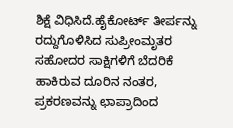ಶಿಕ್ಷೆ ವಿಧಿಸಿದೆ.ಹೈಕೋರ್ಟ್ ತೀರ್ಪನ್ನು ರದ್ದುಗೊಳಿಸಿದ ಸುಪ್ರೀಂಮೃತರ ಸಹೋದರ ಸಾಕ್ಷಿಗಳಿಗೆ ಬೆದರಿಕೆ ಹಾಕಿರುವ ದೂರಿನ ನಂತರ, ಪ್ರಕರಣವನ್ನು ಛಾಪ್ರಾದಿಂದ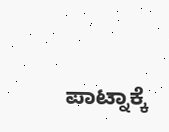ಪಾಟ್ನಾಕ್ಕೆ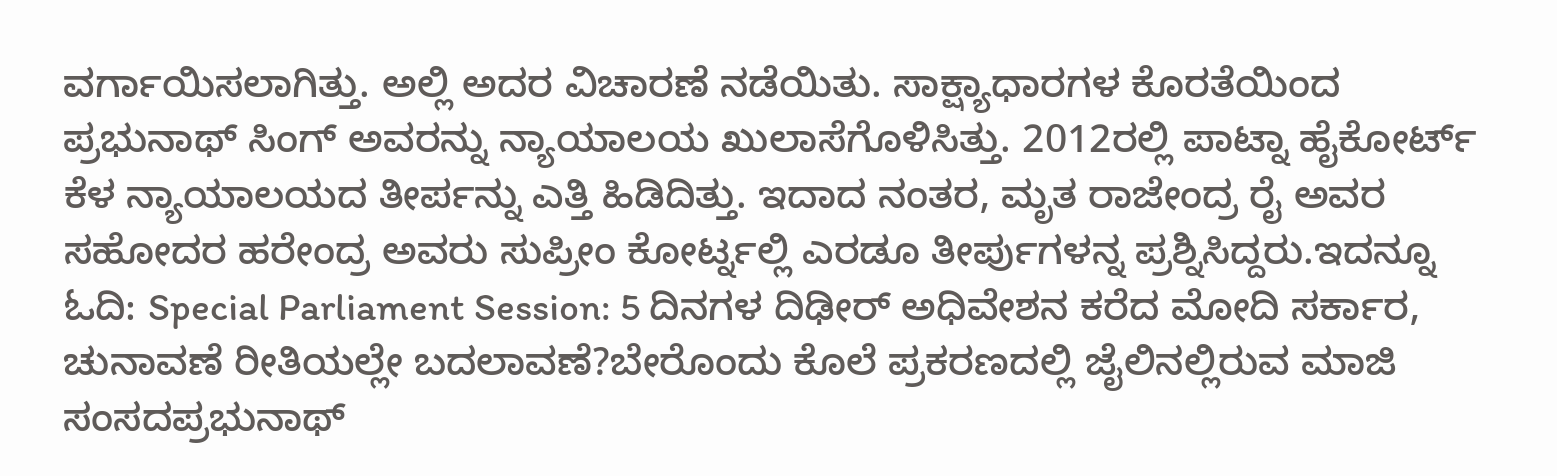ವರ್ಗಾಯಿಸಲಾಗಿತ್ತು. ಅಲ್ಲಿ ಅದರ ವಿಚಾರಣೆ ನಡೆಯಿತು. ಸಾಕ್ಷ್ಯಾಧಾರಗಳ ಕೊರತೆಯಿಂದ ಪ್ರಭುನಾಥ್ ಸಿಂಗ್ ಅವರನ್ನು ನ್ಯಾಯಾಲಯ ಖುಲಾಸೆಗೊಳಿಸಿತ್ತು. 2012ರಲ್ಲಿ ಪಾಟ್ನಾ ಹೈಕೋರ್ಟ್ ಕೆಳ ನ್ಯಾಯಾಲಯದ ತೀರ್ಪನ್ನು ಎತ್ತಿ ಹಿಡಿದಿತ್ತು. ಇದಾದ ನಂತರ, ಮೃತ ರಾಜೇಂದ್ರ ರೈ ಅವರ ಸಹೋದರ ಹರೇಂದ್ರ ಅವರು ಸುಪ್ರೀಂ ಕೋರ್ಟ್ನಲ್ಲಿ ಎರಡೂ ತೀರ್ಪುಗಳನ್ನ ಪ್ರಶ್ನಿಸಿದ್ದರು.ಇದನ್ನೂ ಓದಿ: Special Parliament Session: 5 ದಿನಗಳ ದಿಢೀರ್ ಅಧಿವೇಶನ ಕರೆದ ಮೋದಿ ಸರ್ಕಾರ, ಚುನಾವಣೆ ರೀತಿಯಲ್ಲೇ ಬದಲಾವಣೆ?ಬೇರೊಂದು ಕೊಲೆ ಪ್ರಕರಣದಲ್ಲಿ ಜೈಲಿನಲ್ಲಿರುವ ಮಾಜಿ ಸಂಸದಪ್ರಭುನಾಥ್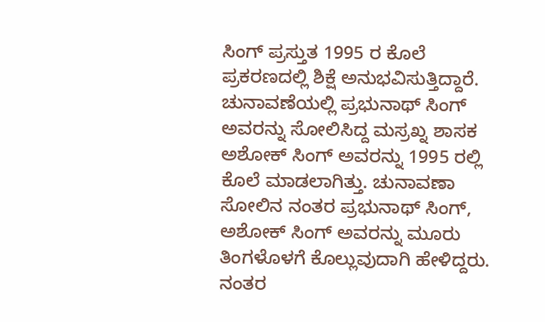ಸಿಂಗ್ ಪ್ರಸ್ತುತ 1995 ರ ಕೊಲೆ ಪ್ರಕರಣದಲ್ಲಿ ಶಿಕ್ಷೆ ಅನುಭವಿಸುತ್ತಿದ್ದಾರೆ. ಚುನಾವಣೆಯಲ್ಲಿ ಪ್ರಭುನಾಥ್ ಸಿಂಗ್ ಅವರನ್ನು ಸೋಲಿಸಿದ್ದ ಮಸ್ರಖ್ನ ಶಾಸಕ ಅಶೋಕ್ ಸಿಂಗ್ ಅವರನ್ನು 1995 ರಲ್ಲಿ ಕೊಲೆ ಮಾಡಲಾಗಿತ್ತು. ಚುನಾವಣಾ ಸೋಲಿನ ನಂತರ ಪ್ರಭುನಾಥ್ ಸಿಂಗ್, ಅಶೋಕ್ ಸಿಂಗ್ ಅವರನ್ನು ಮೂರು ತಿಂಗಳೊಳಗೆ ಕೊಲ್ಲುವುದಾಗಿ ಹೇಳಿದ್ದರು. ನಂತರ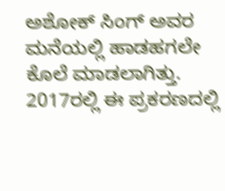ಅಶೋಕ್ ಸಿಂಗ್ ಅವರ ಮನೆಯಲ್ಲಿ ಹಾಡಹಗಲೇ ಕೊಲೆ ಮಾಡಲಾಗಿತ್ತು. 2017ರಲ್ಲಿ ಈ ಪ್ರಕರಣದಲ್ಲಿ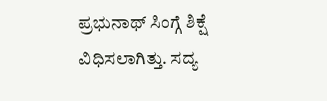ಪ್ರಭುನಾಥ್ ಸಿಂಗ್ಗೆ ಶಿಕ್ಷೆ ವಿಧಿಸಲಾಗಿತ್ತು. ಸದ್ಯ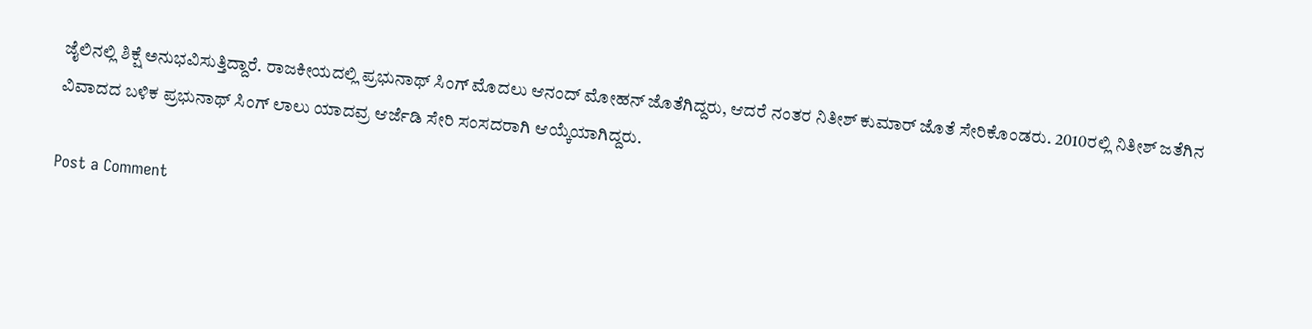ಜೈಲಿನಲ್ಲಿ ಶಿಕ್ಷೆ ಅನುಭವಿಸುತ್ತಿದ್ದಾರೆ. ರಾಜಕೀಯದಲ್ಲಿ ಪ್ರಭುನಾಥ್ ಸಿಂಗ್ ಮೊದಲು ಆನಂದ್ ಮೋಹನ್ ಜೊತೆಗಿದ್ದರು, ಆದರೆ ನಂತರ ನಿತೀಶ್ ಕುಮಾರ್ ಜೊತೆ ಸೇರಿಕೊಂಡರು. 2010ರಲ್ಲಿ ನಿತೀಶ್ ಜತೆಗಿನ ವಿವಾದದ ಬಳಿಕ ಪ್ರಭುನಾಥ್ ಸಿಂಗ್ ಲಾಲು ಯಾದವ್ರ ಆರ್ಜೆಡಿ ಸೇರಿ ಸಂಸದರಾಗಿ ಆಯ್ಕೆಯಾಗಿದ್ದರು.

Post a Comment